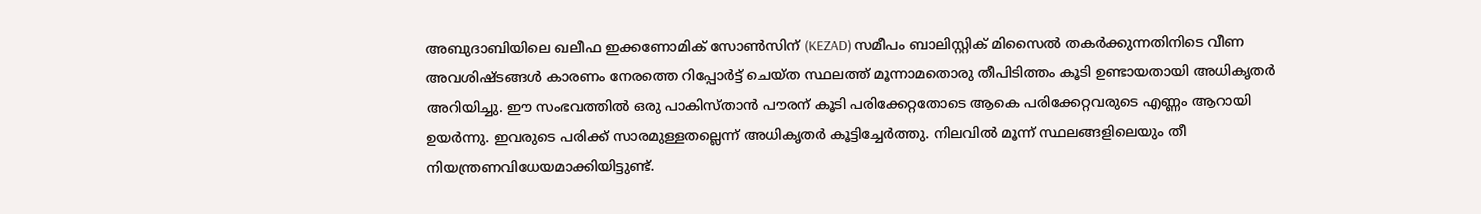അബുദാബിയിലെ ഖലീഫ ഇക്കണോമിക് സോൺസിന് (KEZAD) സമീപം ബാലിസ്റ്റിക് മിസൈൽ തകർക്കുന്നതിനിടെ വീണ അവശിഷ്ടങ്ങൾ കാരണം നേരത്തെ റിപ്പോർട്ട് ചെയ്ത സ്ഥലത്ത് മൂന്നാമതൊരു തീപിടിത്തം കൂടി ഉണ്ടായതായി അധികൃതർ അറിയിച്ചു. ഈ സംഭവത്തിൽ ഒരു പാകിസ്താൻ പൗരന് കൂടി പരിക്കേറ്റതോടെ ആകെ പരിക്കേറ്റവരുടെ എണ്ണം ആറായി ഉയർന്നു. ഇവരുടെ പരിക്ക് സാരമുള്ളതല്ലെന്ന് അധികൃതർ കൂട്ടിച്ചേർത്തു. നിലവിൽ മൂന്ന് സ്ഥലങ്ങളിലെയും തീ നിയന്ത്രണവിധേയമാക്കിയിട്ടുണ്ട്.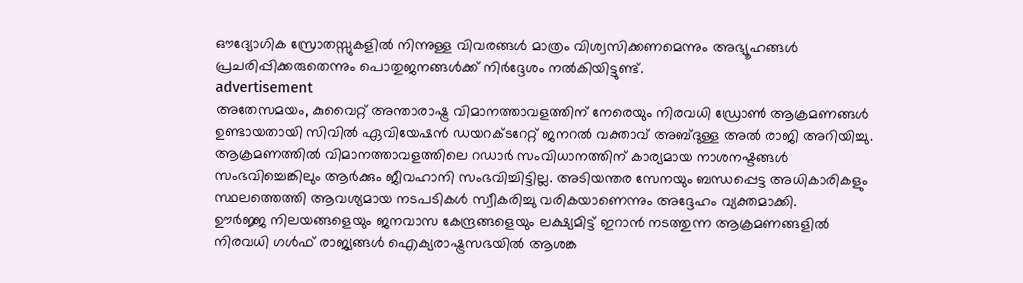ഔദ്യോഗിക സ്രോതസ്സുകളിൽ നിന്നുള്ള വിവരങ്ങൾ മാത്രം വിശ്വസിക്കണമെന്നും അഭ്യൂഹങ്ങൾ പ്രചരിപ്പിക്കരുതെന്നും പൊതുജനങ്ങൾക്ക് നിർദ്ദേശം നൽകിയിട്ടുണ്ട്.
advertisement
അതേസമയം, കുവൈറ്റ് അന്താരാഷ്ട്ര വിമാനത്താവളത്തിന് നേരെയും നിരവധി ഡ്രോൺ ആക്രമണങ്ങൾ ഉണ്ടായതായി സിവിൽ ഏവിയേഷൻ ഡയറക്ടറേറ്റ് ജനറൽ വക്താവ് അബ്ദുള്ള അൽ രാജി അറിയിച്ചു. ആക്രമണത്തിൽ വിമാനത്താവളത്തിലെ റഡാർ സംവിധാനത്തിന് കാര്യമായ നാശനഷ്ടങ്ങൾ സംഭവിച്ചെങ്കിലും ആർക്കും ജീവഹാനി സംഭവിച്ചിട്ടില്ല. അടിയന്തര സേനയും ബന്ധപ്പെട്ട അധികാരികളും സ്ഥലത്തെത്തി ആവശ്യമായ നടപടികൾ സ്വീകരിച്ചു വരികയാണെന്നും അദ്ദേഹം വ്യക്തമാക്കി.
ഊർജ്ജ നിലയങ്ങളെയും ജനവാസ കേന്ദ്രങ്ങളെയും ലക്ഷ്യമിട്ട് ഇറാൻ നടത്തുന്ന ആക്രമണങ്ങളിൽ നിരവധി ഗൾഫ് രാജ്യങ്ങൾ ഐക്യരാഷ്ട്രസഭയിൽ ആശങ്ക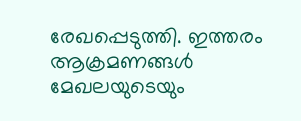രേഖപ്പെടുത്തി. ഇത്തരം ആക്രമണങ്ങൾ മേഖലയുടെയും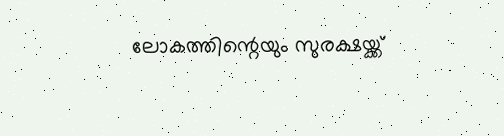ലോകത്തിന്റെയും സുരക്ഷയ്ക്ക്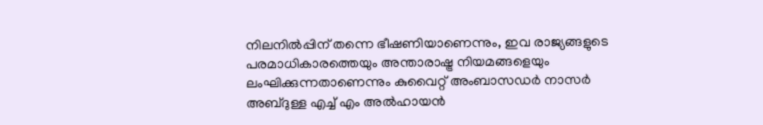നിലനിൽപ്പിന് തന്നെ ഭീഷണിയാണെന്നും, ഇവ രാജ്യങ്ങളുടെ പരമാധികാരത്തെയും അന്താരാഷ്ട്ര നിയമങ്ങളെയും ലംഘിക്കുന്നതാണെന്നും കുവൈറ്റ് അംബാസഡർ നാസർ അബ്ദുള്ള എച്ച് എം അൽഹായൻ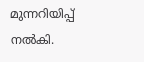മുന്നറിയിപ്പ് നൽകി.